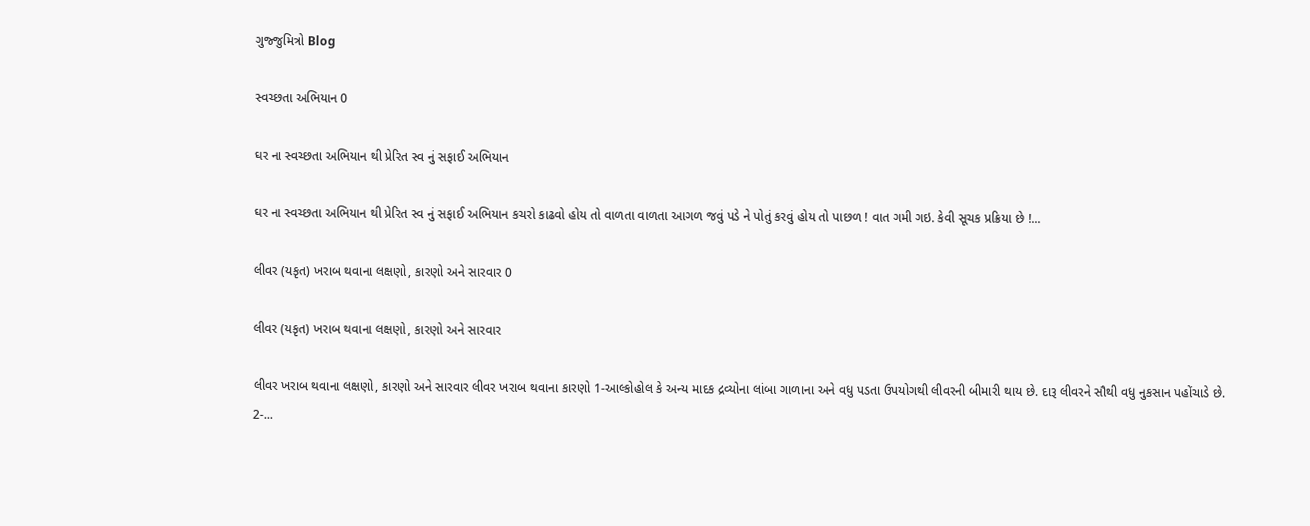ગુજ્જુમિત્રો Blog

સ્વચ્છતા અભિયાન 0

ઘર ના સ્વચ્છતા અભિયાન થી પ્રેરિત સ્વ નું સફાઈ અભિયાન

ઘર ના સ્વચ્છતા અભિયાન થી પ્રેરિત સ્વ નું સફાઈ અભિયાન કચરો કાઢવો હોય તો વાળતા વાળતા આગળ જવું પડે ને પોતું કરવું હોય તો પાછળ ! વાત ગમી ગઇ. કેવી સૂચક પ્રક્રિયા છે !...

લીવર (યકૃત) ખરાબ થવાના લક્ષણો, કારણો અને સારવાર 0

લીવર (યકૃત) ખરાબ થવાના લક્ષણો, કારણો અને સારવાર

લીવર ખરાબ થવાના લક્ષણો, કારણો અને સારવાર લીવર ખરાબ થવાના કારણો 1-આલ્કોહોલ કે અન્ય માદક દ્રવ્યોના લાંબા ગાળાના અને વધુ પડતા ઉપયોગથી લીવરની બીમારી થાય છે. દારૂ લીવરને સૌથી વધુ નુકસાન પહોંચાડે છે. 2-...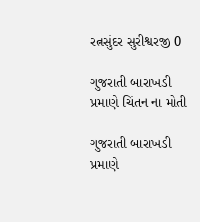રત્નસુંદર સુરીશ્વરજી 0

ગુજરાતી બારાખડી પ્રમાણે ચિંતન ના મોતી

ગુજરાતી બારાખડી પ્રમાણે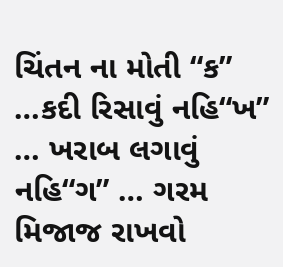ચિંતન ના મોતી “ક” …કદી રિસાવું નહિ“ખ” … ખરાબ લગાવું નહિ“ગ” … ગરમ મિજાજ રાખવો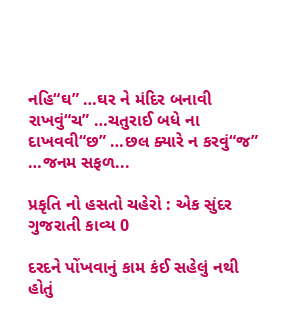નહિ“ઘ” …ઘર ને મંદિર બનાવી રાખવું“ચ” …ચતુરાઈ બધે ના દાખવવી“છ” …છલ ક્યારે ન કરવું“જ” …જનમ સફળ...

પ્રકૃતિ નો હસતો ચહેરો : એક સુંદર ગુજરાતી કાવ્ય 0

દરદને પોંખવાનું કામ કંઈ સહેલું નથી હોતું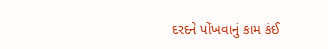દરદને પોંખવાનું કામ કંઈ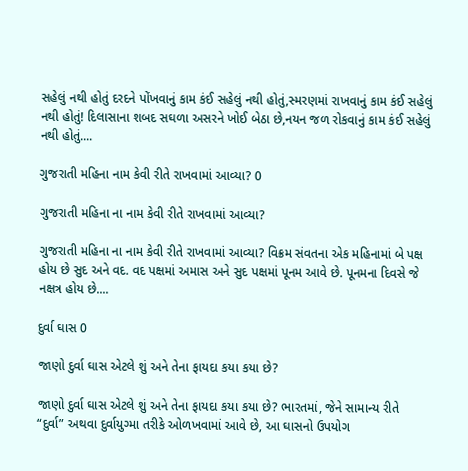સહેલું નથી હોતું દરદને પોંખવાનું કામ કંઈ સહેલું નથી હોતું,સ્મરણમાં રાખવાનું કામ કંઈ સહેલું નથી હોતું! દિલાસાના શબદ સઘળા અસરને ખોઈ બેઠા છે,નયન જળ રોકવાનું કામ કંઈ સહેલું નથી હોતું....

ગુજરાતી મહિના નામ કેવી રીતે રાખવામાં આવ્યા? 0

ગુજરાતી મહિના ના નામ કેવી રીતે રાખવામાં આવ્યા?

ગુજરાતી મહિના ના નામ કેવી રીતે રાખવામાં આવ્યા? વિક્રમ સંવતના એક મહિનામાં બે પક્ષ હોય છે સુદ અને વદ. વદ પક્ષમાં અમાસ અને સુદ પક્ષમાં પૂનમ આવે છે. પૂનમના દિવસે જે નક્ષત્ર હોય છે....

દુર્વા ઘાસ 0

જાણો દુર્વા ઘાસ એટલે શું અને તેના ફાયદા કયા કયા છે?

જાણો દુર્વા ઘાસ એટલે શું અને તેના ફાયદા કયા કયા છે? ભારતમાં, જેને સામાન્ય રીતે “દુર્વા” અથવા દુર્વાયુગ્મા તરીકે ઓળખવામાં આવે છે, આ ઘાસનો ઉપયોગ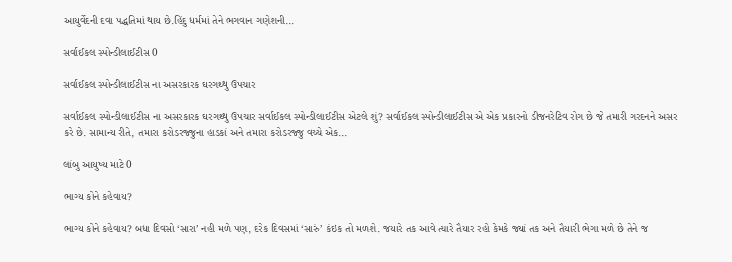આયુર્વેદની દવા પદ્ધતિમાં થાય છે.હિંદુ ધર્મમાં તેને ભગવાન ગણેશની...

સર્વાઈકલ સ્પોન્ડીલાઈટીસ 0

સર્વાઈકલ સ્પોન્ડીલાઈટીસ ના અસરકારક ઘરગથ્થુ ઉપચાર

સર્વાઈકલ સ્પોન્ડીલાઈટીસ ના અસરકારક ઘરગથ્થુ ઉપચાર સર્વાઈકલ સ્પોન્ડીલાઈટીસ એટલે શું? સર્વાઈકલ સ્પોન્ડીલાઈટીસ એ એક પ્રકારનો ડીજનરેટિવ રોગ છે જે તમારી ગરદનને અસર કરે છે. સામાન્ય રીતે, તમારા કરોડરજ્જુના હાડકાં અને તમારા કરોડરજ્જુ વચ્ચે એક...

લાંબુ આયુષ્ય માટે 0

ભાગ્ય કોને કહેવાય?

ભાગ્ય કોને કહેવાય? બધા દિવસો ‘સારા’ નહી મળે પણ, દરેક દિવસમાં ‘સારું’ કંઇક તો મળશે. જયારે તક આવે ત્યારે તૈયાર રહો કેમકે જ્યાં તક અને તૈયારી ભેગા મળે છે તેને જ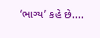‘ભાગ્ય’ કહે છે....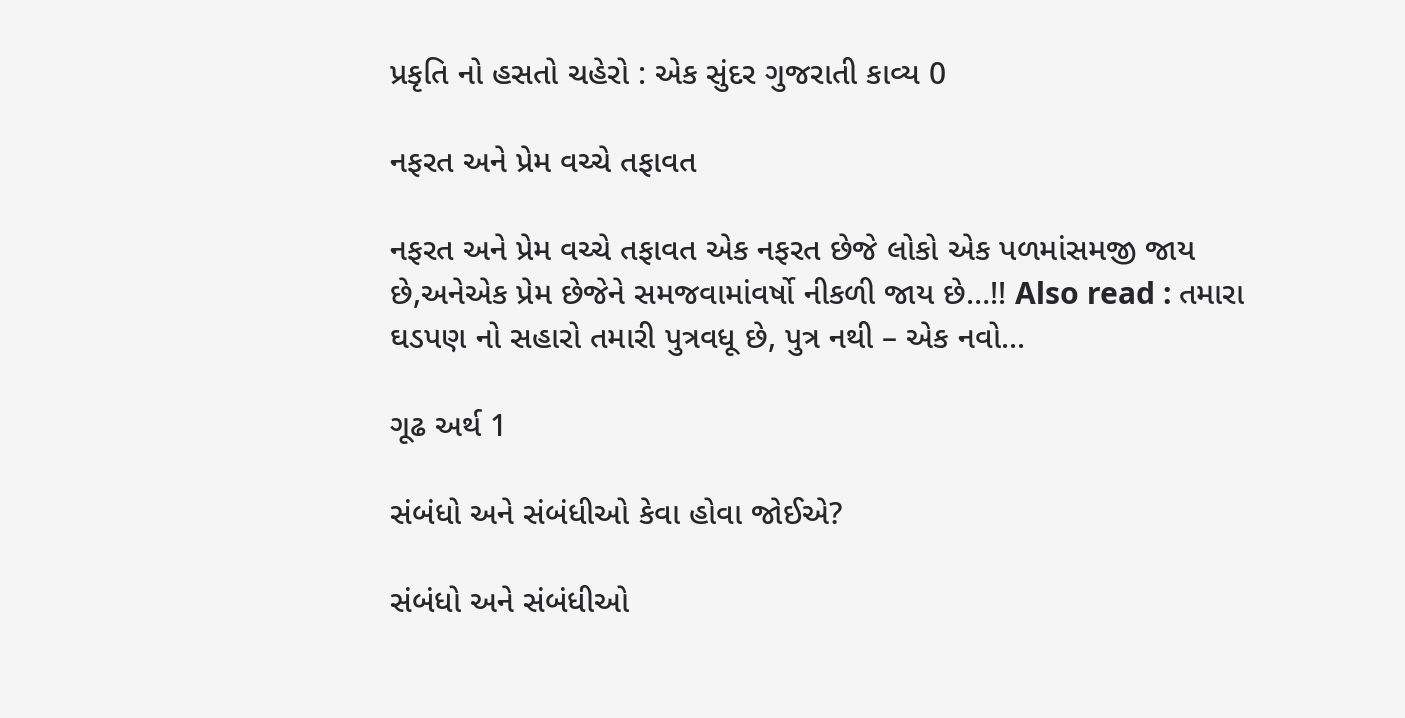પ્રકૃતિ નો હસતો ચહેરો : એક સુંદર ગુજરાતી કાવ્ય 0

નફરત અને પ્રેમ વચ્ચે તફાવત

નફરત અને પ્રેમ વચ્ચે તફાવત એક નફરત છેજે લોકો એક પળમાંસમજી જાય છે,અનેએક પ્રેમ છેજેને સમજવામાંવર્ષો નીકળી જાય છે…!! Also read : તમારા ઘડપણ નો સહારો તમારી પુત્રવધૂ છે, પુત્ર નથી – એક નવો...

ગૂઢ અર્થ 1

સંબંધો અને સંબંધીઓ કેવા હોવા જોઈએ?

સંબંધો અને સંબંધીઓ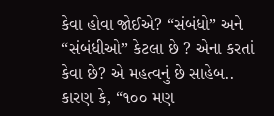કેવા હોવા જોઈએ? “સંબંધો” અને “સંબંધીઓ” કેટલા છે ? એના કરતાં કેવા છે? એ મહત્વનું છે સાહેબ.. કારણ કે, “૧૦૦ મણ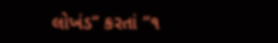લોખંડ” કરતાં “૧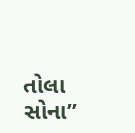તોલા સોના”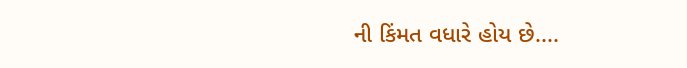ની કિંમત વધારે હોય છે....